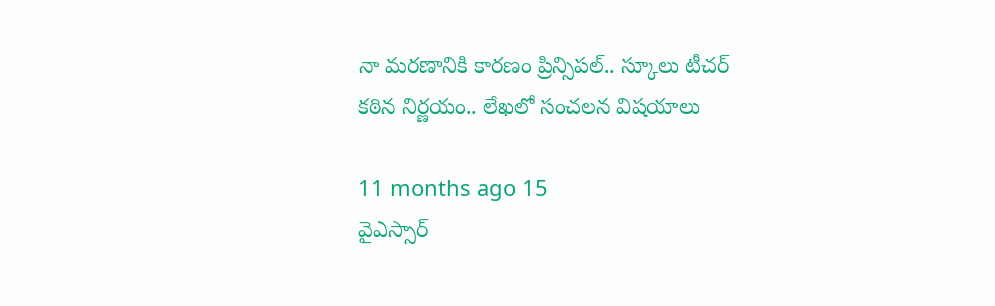నా మరణానికి కారణం ప్రిన్సిపల్.. స్కూలు టీచర్ కఠిన నిర్ణయం.. లేఖలో సంచలన విషయాలు

11 months ago 15
వైఎస్సార్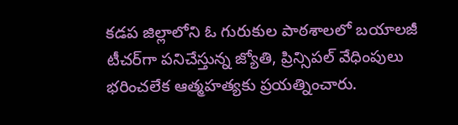కడప జిల్లాలోని ఓ గురుకుల పాఠశాలలో బయాలజీ టీచర్‌గా పనిచేస్తున్న జ్యోతి, ప్రిన్సిపల్ వేధింపులు భరించలేక ఆత్మహత్యకు ప్రయత్నించారు.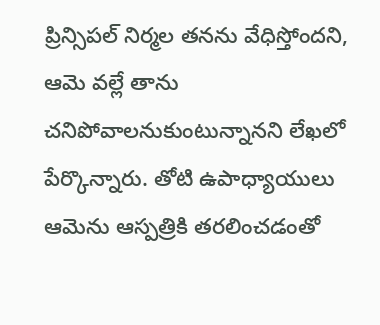ప్రిన్సిపల్ నిర్మల తనను వేధిస్తోందని, ఆమె వల్లే తాను చనిపోవాలనుకుంటున్నానని లేఖలో పేర్కొన్నారు. తోటి ఉపాధ్యాయులు ఆమెను ఆస్పత్రికి తరలించడంతో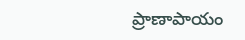ప్రాణాపాయం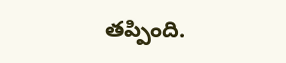తప్పింది.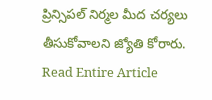ప్రిన్సిపల్ నిర్మల మీద చర్యలు తీసుకోవాలని జ్యోతి కోరారు.
Read Entire Article